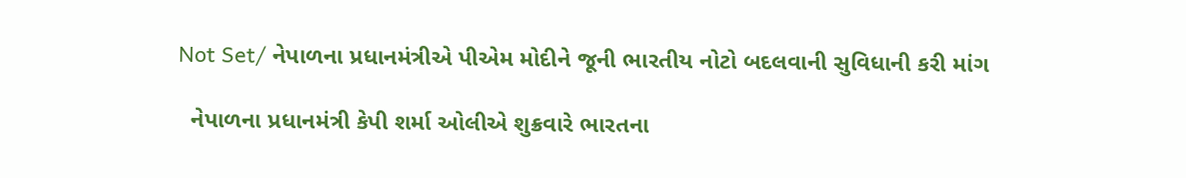Not Set/ નેપાળના પ્રધાનમંત્રીએ પીએમ મોદીને જૂની ભારતીય નોટો બદલવાની સુવિધાની કરી માંગ

  નેપાળના પ્રધાનમંત્રી કેપી શર્મા ઓલીએ શુક્રવારે ભારતના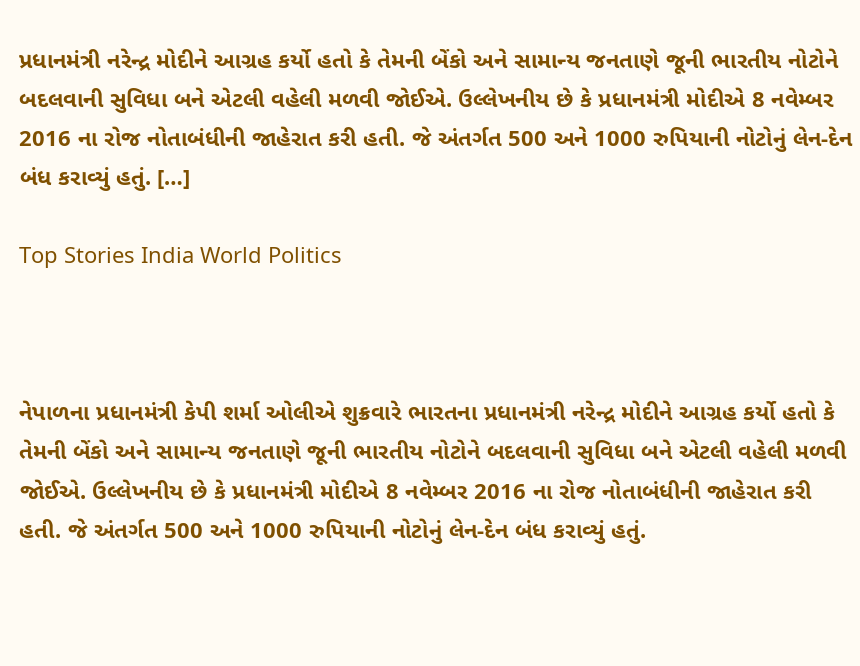પ્રધાનમંત્રી નરેન્દ્ર મોદીને આગ્રહ કર્યો હતો કે તેમની બેંકો અને સામાન્ય જનતાણે જૂની ભારતીય નોટોને બદલવાની સુવિધા બને એટલી વહેલી મળવી જોઈએ. ઉલ્લેખનીય છે કે પ્રધાનમંત્રી મોદીએ 8 નવેમ્બર 2016 ના રોજ નોતાબંધીની જાહેરાત કરી હતી. જે અંતર્ગત 500 અને 1000 રુપિયાની નોટોનું લેન-દેન બંધ કરાવ્યું હતું. […]

Top Stories India World Politics



નેપાળના પ્રધાનમંત્રી કેપી શર્મા ઓલીએ શુક્રવારે ભારતના પ્રધાનમંત્રી નરેન્દ્ર મોદીને આગ્રહ કર્યો હતો કે તેમની બેંકો અને સામાન્ય જનતાણે જૂની ભારતીય નોટોને બદલવાની સુવિધા બને એટલી વહેલી મળવી જોઈએ. ઉલ્લેખનીય છે કે પ્રધાનમંત્રી મોદીએ 8 નવેમ્બર 2016 ના રોજ નોતાબંધીની જાહેરાત કરી હતી. જે અંતર્ગત 500 અને 1000 રુપિયાની નોટોનું લેન-દેન બંધ કરાવ્યું હતું.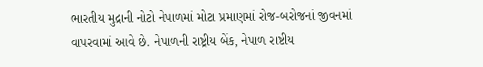ભારતીય મુદ્રાની નોટો નેપાળમાં મોટા પ્રમાણમાં રોજ-બરોજનાં જીવનમાં વાપરવામાં આવે છે. નેપાળની રાષ્ટ્રીય બેંક, નેપાળ રાષ્ટીય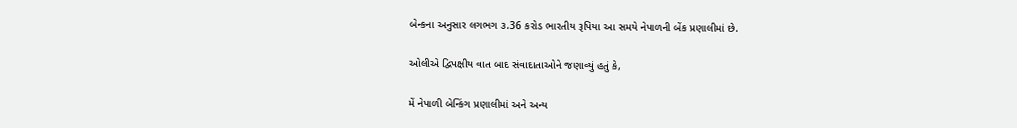બેન્કના અનુસાર લગભગ ૩.36 કરોડ ભારતીય રૂપિયા આ સમયે નેપાળની બેંક પ્રણાલીમાં છે.

ઓલીએ દ્વિપક્ષીય વાત બાદ સંવાદાતાઓને જણાવ્યું હતું કે,

મેં નેપાળી બેન્કિંગ પ્રણાલીમાં અને અન્ય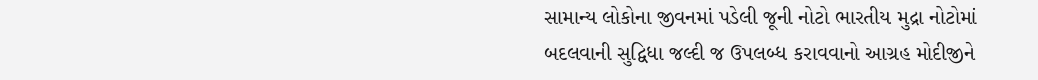સામાન્ય લોકોના જીવનમાં પડેલી જૂની નોટો ભારતીય મુદ્રા નોટોમાં બદલવાની સુદ્વિધા જલ્દી જ ઉપલબ્ધ કરાવવાનો આગ્રહ મોદીજીને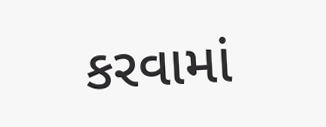કરવામાં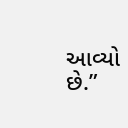આવ્યો છે.”